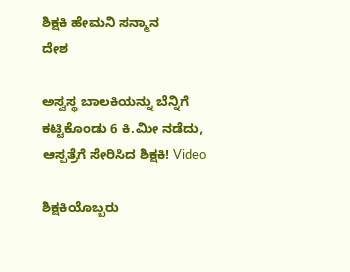ಶಿಕ್ಷಕಿ ಹೇಮನಿ ಸನ್ಮಾನ
ದೇಶ

ಅಸ್ವಸ್ಥ ಬಾಲಕಿಯನ್ನು ಬೆನ್ನಿಗೆ ಕಟ್ಟಿಕೊಂಡು 6 ಕಿ.ಮೀ ನಡೆದು, ಆಸ್ಪತ್ರೆಗೆ ಸೇರಿಸಿದ ಶಿಕ್ಷಕಿ! Video

ಶಿಕ್ಷಕಿಯೊಬ್ಬರು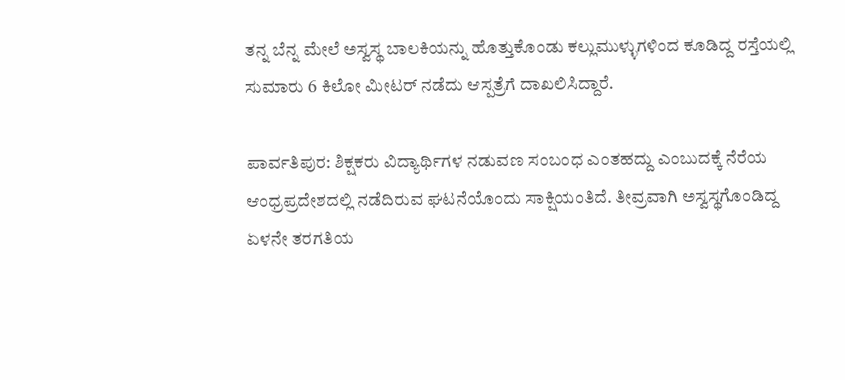ತನ್ನ ಬೆನ್ನ ಮೇಲೆ ಅಸ್ವಸ್ಥ ಬಾಲಕಿಯನ್ನು ಹೊತ್ತುಕೊಂಡು ಕಲ್ಲುಮುಳ್ಳುಗಳಿಂದ ಕೂಡಿದ್ದ ರಸ್ತೆಯಲ್ಲಿ ಸುಮಾರು 6 ಕಿಲೋ ಮೀಟರ್ ನಡೆದು ಆಸ್ಪತ್ರೆಗೆ ದಾಖಲಿಸಿದ್ದಾರೆ.

ಪಾರ್ವತಿಪುರ: ಶಿಕ್ಷಕರು ವಿದ್ಯಾರ್ಥಿಗಳ ನಡುವಣ ಸಂಬಂಧ ಎಂತಹದ್ದು ಎಂಬುದಕ್ಕೆ ನೆರೆಯ ಆಂಧ್ರಪ್ರದೇಶದಲ್ಲಿ ನಡೆದಿರುವ ಘಟನೆಯೊಂದು ಸಾಕ್ಷಿಯಂತಿದೆ. ತೀವ್ರವಾಗಿ ಅಸ್ವಸ್ಥಗೊಂಡಿದ್ದ ಏಳನೇ ತರಗತಿಯ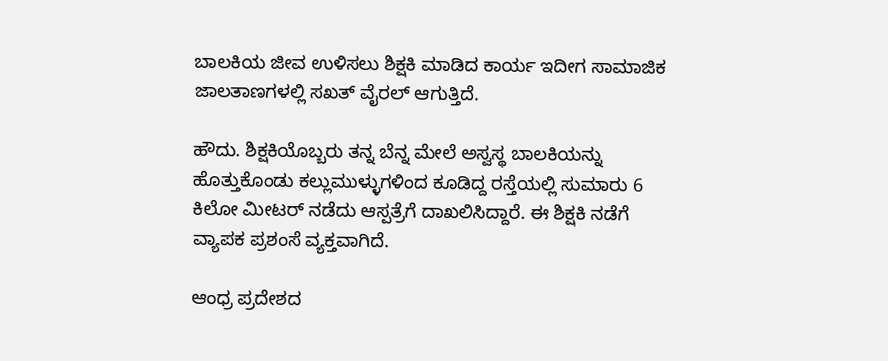ಬಾಲಕಿಯ ಜೀವ ಉಳಿಸಲು ಶಿಕ್ಷಕಿ ಮಾಡಿದ ಕಾರ್ಯ ಇದೀಗ ಸಾಮಾಜಿಕ ಜಾಲತಾಣಗಳಲ್ಲಿ ಸಖತ್ ವೈರಲ್ ಆಗುತ್ತಿದೆ.

ಹೌದು. ಶಿಕ್ಷಕಿಯೊಬ್ಬರು ತನ್ನ ಬೆನ್ನ ಮೇಲೆ ಅಸ್ವಸ್ಥ ಬಾಲಕಿಯನ್ನು ಹೊತ್ತುಕೊಂಡು ಕಲ್ಲುಮುಳ್ಳುಗಳಿಂದ ಕೂಡಿದ್ದ ರಸ್ತೆಯಲ್ಲಿ ಸುಮಾರು 6 ಕಿಲೋ ಮೀಟರ್ ನಡೆದು ಆಸ್ಪತ್ರೆಗೆ ದಾಖಲಿಸಿದ್ದಾರೆ. ಈ ಶಿಕ್ಷಕಿ ನಡೆಗೆ ವ್ಯಾಪಕ ಪ್ರಶಂಸೆ ವ್ಯಕ್ತವಾಗಿದೆ.

ಆಂಧ್ರ ಪ್ರದೇಶದ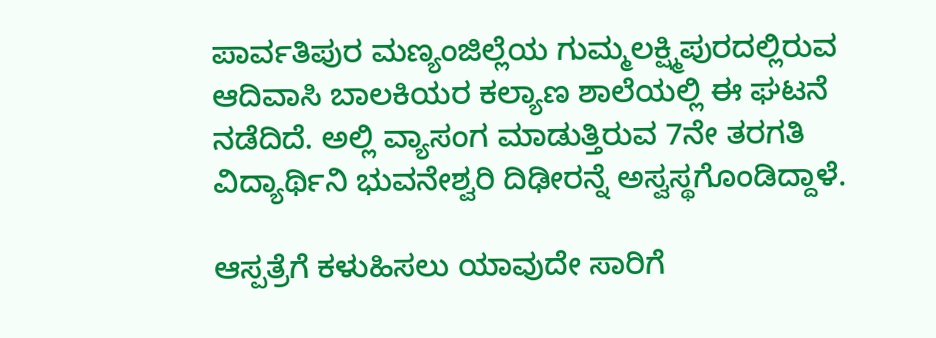ಪಾರ್ವತಿಪುರ ಮಣ್ಯಂಜಿಲ್ಲೆಯ ಗುಮ್ಮಲಕ್ಷ್ಮಿಪುರದಲ್ಲಿರುವ ಆದಿವಾಸಿ ಬಾಲಕಿಯರ ಕಲ್ಯಾಣ ಶಾಲೆಯಲ್ಲಿ ಈ ಘಟನೆ ನಡೆದಿದೆ. ಅಲ್ಲಿ ವ್ಯಾಸಂಗ ಮಾಡುತ್ತಿರುವ 7ನೇ ತರಗತಿ ವಿದ್ಯಾರ್ಥಿನಿ ಭುವನೇಶ್ವರಿ ದಿಢೀರನ್ನೆ ಅಸ್ವಸ್ಥಗೊಂಡಿದ್ದಾಳೆ.

ಆಸ್ಪತ್ರೆಗೆ ಕಳುಹಿಸಲು ಯಾವುದೇ ಸಾರಿಗೆ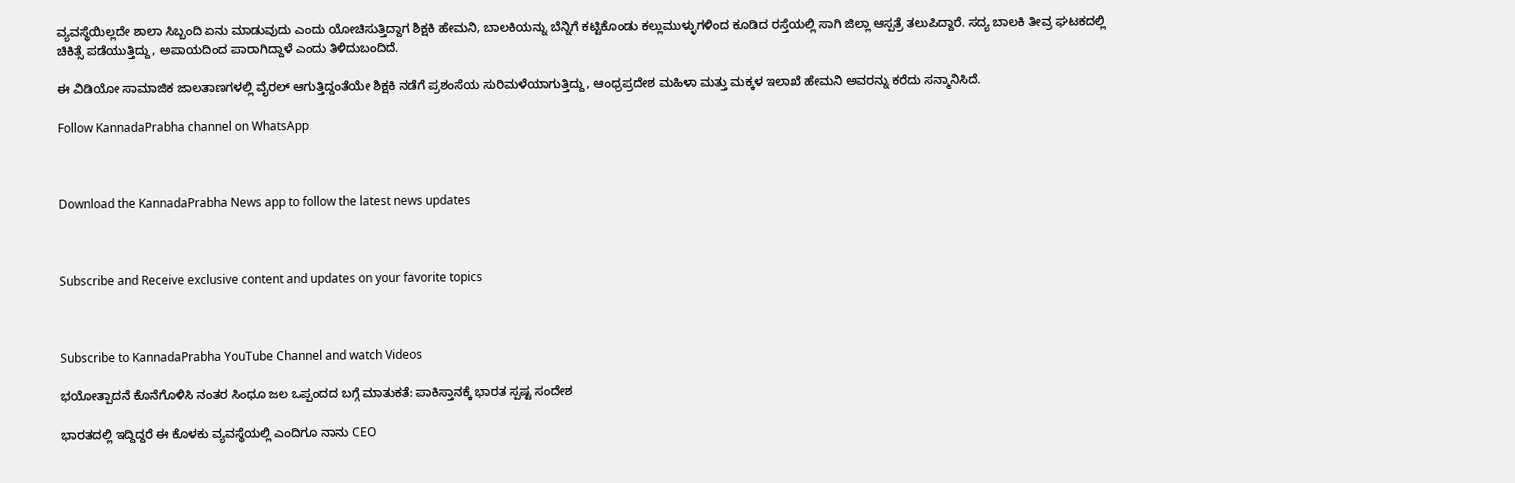ವ್ಯವಸ್ಥೆಯಿಲ್ಲದೇ ಶಾಲಾ ಸಿಬ್ಬಂದಿ ಏನು ಮಾಡುವುದು ಎಂದು ಯೋಚಿಸುತ್ತಿದ್ದಾಗ ಶಿಕ್ಷಕಿ ಹೇಮನಿ, ಬಾಲಕಿಯನ್ನು ಬೆನ್ನಿಗೆ ಕಟ್ಟಿಕೊಂಡು ಕಲ್ಲುಮುಳ್ಳುಗಳಿಂದ ಕೂಡಿದ ರಸ್ತೆಯಲ್ಲಿ ಸಾಗಿ ಜಿಲ್ಲಾ ಆಸ್ಪತ್ರೆ ತಲುಪಿದ್ದಾರೆ. ಸದ್ಯ ಬಾಲಕಿ ತೀವ್ರ ಘಟಕದಲ್ಲಿ ಚಿಕಿತ್ಸೆ ಪಡೆಯುತ್ತಿದ್ದು, ಅಪಾಯದಿಂದ ಪಾರಾಗಿದ್ದಾಳೆ ಎಂದು ತಿಳಿದುಬಂದಿದೆ.

ಈ ವಿಡಿಯೋ ಸಾಮಾಜಿಕ ಜಾಲತಾಣಗಳಲ್ಲಿ ವೈರಲ್ ಆಗುತ್ತಿದ್ದಂತೆಯೇ ಶಿಕ್ಷಕಿ ನಡೆಗೆ ಪ್ರಶಂಸೆಯ ಸುರಿಮಳೆಯಾಗುತ್ತಿದ್ದು, ಆಂಧ್ರಪ್ರದೇಶ ಮಹಿಳಾ ಮತ್ತು ಮಕ್ಕಳ ಇಲಾಖೆ ಹೇಮನಿ ಅವರನ್ನು ಕರೆದು ಸನ್ಮಾನಿಸಿದೆ.

Follow KannadaPrabha channel on WhatsApp



Download the KannadaPrabha News app to follow the latest news updates



Subscribe and Receive exclusive content and updates on your favorite topics



Subscribe to KannadaPrabha YouTube Channel and watch Videos

ಭಯೋತ್ಪಾದನೆ ಕೊನೆಗೊಳಿಸಿ ನಂತರ ಸಿಂಧೂ ಜಲ ಒಪ್ಪಂದದ ಬಗ್ಗೆ ಮಾತುಕತೆ: ಪಾಕಿಸ್ತಾನಕ್ಕೆ ಭಾರತ ಸ್ಪಷ್ಟ ಸಂದೇಶ

ಭಾರತದಲ್ಲಿ ಇದ್ದಿದ್ದರೆ ಈ ಕೊಳಕು ವ್ಯವಸ್ಥೆಯಲ್ಲಿ ಎಂದಿಗೂ ನಾನು CEO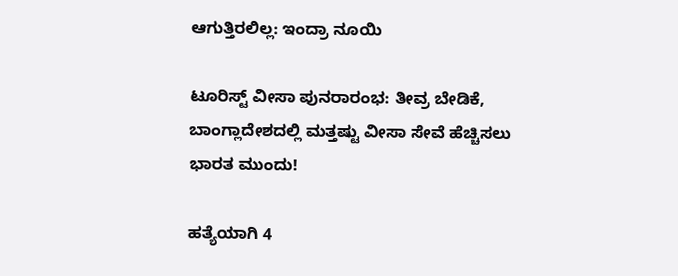ಆಗುತ್ತಿರಲಿಲ್ಲ: ಇಂದ್ರಾ ನೂಯಿ

ಟೂರಿಸ್ಟ್ ವೀಸಾ ಪುನರಾರಂಭ: ತೀವ್ರ ಬೇಡಿಕೆ, ಬಾಂಗ್ಲಾದೇಶದಲ್ಲಿ ಮತ್ತಷ್ಟು ವೀಸಾ ಸೇವೆ ಹೆಚ್ಚಿಸಲು ಭಾರತ ಮುಂದು!

ಹತ್ಯೆಯಾಗಿ 4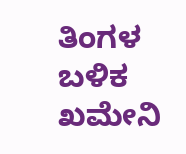ತಿಂಗಳ ಬಳಿಕ ಖಮೇನಿ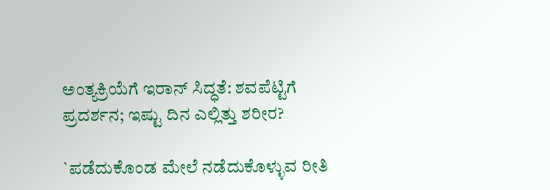ಅಂತ್ಯಕ್ರಿಯೆಗೆ ಇರಾನ್ ಸಿದ್ಧತೆ: ಶವಪೆಟ್ಟಿಗೆ ಪ್ರದರ್ಶನ; ಇಷ್ಟು ದಿನ ಎಲ್ಲಿತ್ತು ಶರೀರ?

`ಪಡೆದುಕೊಂಡ ಮೇಲೆ ನಡೆದುಕೊಳ್ಳುವ ರೀತಿ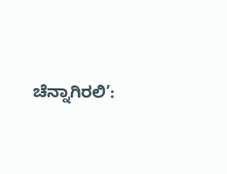ಚೆನ್ನಾಗಿರಲಿ’: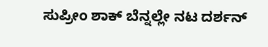ಸುಪ್ರೀಂ ಶಾಕ್ ಬೆನ್ನಲ್ಲೇ ನಟ ದರ್ಶನ್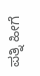ಪತ್ನಿ ಹೀಗೆ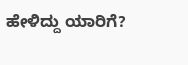ಹೇಳಿದ್ದು ಯಾರಿಗೆ?